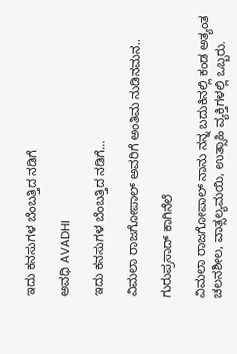ಇದು ಕನಸುಗಳ ಬೆಂಬತ್ತಿದ ನಡಿಗೆ‍

ಅವಧಿ AVADHI

ಇದು ಕನಸುಗಳ ಬೆಂಬತ್ತಿದ ನಡಿಗೆ...

ವಿಮಲಾ ರಾಜಗೋಪಾಲ್ ಅವರಿಗೆ ಅಂತಿಮ ನುಡಿನಮನ..

ಗುರುಪ್ರಸಾದ್ ಕಾಗಿನೆಲೆ

ವಿಮಲಾ ರಾಜಗೋಪಾಲ್ ನಾನು ನನ್ನ ಬದುಕಿನಲ್ಲಿ ಕಂಡ ಅತ್ಯಂತ ಚಲನಶೀಲ, ವಾತ್ಸಲ್ಯಮಯಿ, ಉತ್ಸಾಹಿ ವ್ಯಕ್ತಿಗಳಲ್ಲಿ ಒಬ್ಬರು.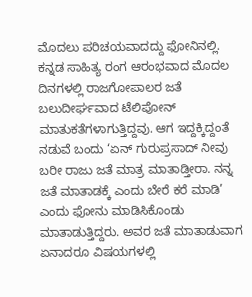ಮೊದಲು ಪರಿಚಯವಾದದ್ದು ಫೋನಿನಲ್ಲಿ. ಕನ್ನಡ ಸಾಹಿತ್ಯ ರಂಗ ಆರಂಭವಾದ ಮೊದಲ ದಿನಗಳಲ್ಲಿ ರಾಜಗೋಪಾಲರ ಜತೆ ಬಲುದೀರ್ಘವಾದ ಟೆಲಿಪೋನ್ ಮಾತುಕತೆಗಳಾಗುತ್ತಿದ್ದವು. ಆಗ ಇದ್ದಕ್ಕಿದ್ದಂತೆ ನಡುವೆ ಬಂದು ‘ಏನ್ ಗುರುಪ್ರಸಾದ್ ನೀವು ಬರೀ ರಾಜು ಜತೆ ಮಾತ್ರ ಮಾತಾಡ್ತೀರಾ. ನನ್ನ ಜತೆ ಮಾತಾಡಕ್ಕೆ ಎಂದು ಬೇರೆ ಕರೆ ಮಾಡಿ’ ಎಂದು ಫೋನು ಮಾಡಿಸಿಕೊಂಡು ಮಾತಾಡುತ್ತಿದ್ದರು. ಅವರ ಜತೆ ಮಾತಾಡುವಾಗ ಏನಾದರೂ ವಿಷಯಗಳಲ್ಲಿ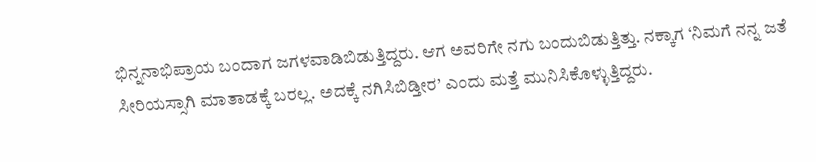ಭಿನ್ನನಾಭಿಪ್ರಾಯ ಬಂದಾಗ ಜಗಳವಾಡಿಬಿಡುತ್ತಿದ್ದರು. ಆಗ ಅವರಿಗೇ ನಗು ಬಂದುಬಿಡುತ್ತಿತ್ತು. ನಕ್ಕಾಗ ‘ನಿಮಗೆ ನನ್ನ ಜತೆ ಸೀರಿಯಸ್ಸಾಗಿ ಮಾತಾಡಕ್ಕೆ ಬರಲ್ಲ. ಅದಕ್ಕೆ ನಗಿಸಿಬಿಡ್ತೀರ’ ಎಂದು ಮತ್ತೆ ಮುನಿಸಿಕೊಳ್ಳುತ್ತಿದ್ದರು.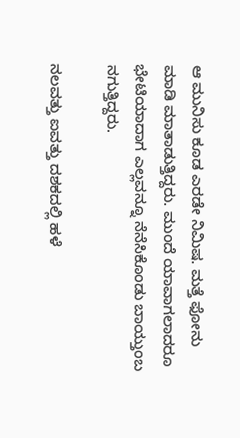ಆ ಮುನಿಸು ಕೂಡ ಎರಡೇ ನಿಮಿಷ. ಮತ್ತೆ ಫೋನು ಮಾಡಿ ಮಾತಾಡುತ್ತಿದ್ದರು. ಮುಂದೆ ಯಾವಾಗಲಾದರೂ ಭೇಟಿಯಾದಾಗ ಎಲ್ಲವನ್ನೂ ನೆನೆಸಿಕೊಂಡು ಬಾಯ್ತುಂಬ ನಗುತ್ತಿದ್ದರು.

ನಲವತ್ತು ಐವತ್ತು ದಶಕದಲ್ಲಿ ಹಳೆ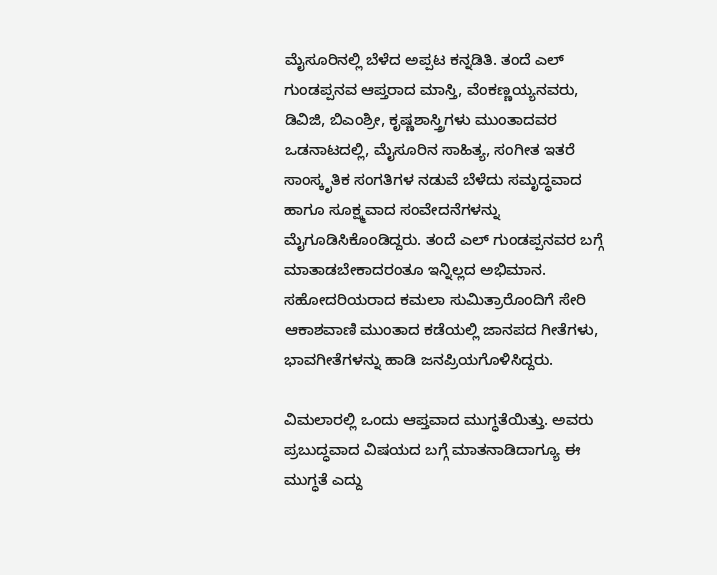ಮೈಸೂರಿನಲ್ಲಿ ಬೆಳೆದ ಅಪ್ಪಟ ಕನ್ನಡಿತಿ. ತಂದೆ ಎಲ್ ಗುಂಡಪ್ಪನವ ಆಪ್ತರಾದ ಮಾಸ್ತಿ, ವೆಂಕಣ್ಣಯ್ಯನವರು, ಡಿವಿಜಿ, ಬಿಎಂಶ್ರೀ, ಕೃಷ್ಣಶಾಸ್ತ್ರಿಗಳು ಮುಂತಾದವರ ಒಡನಾಟದಲ್ಲಿ, ಮೈಸೂರಿನ ಸಾಹಿತ್ಯ, ಸಂಗೀತ ಇತರೆ ಸಾಂಸ್ಕೃತಿಕ ಸಂಗತಿಗಳ ನಡುವೆ ಬೆಳೆದು ಸಮೃದ್ಧವಾದ ಹಾಗೂ ಸೂಕ್ಷ್ಮವಾದ ಸಂವೇದನೆಗಳನ್ನು ಮೈಗೂಡಿಸಿಕೊಂಡಿದ್ದರು. ತಂದೆ ಎಲ್ ಗುಂಡಪ್ಪನವರ ಬಗ್ಗೆ ಮಾತಾಡಬೇಕಾದರಂತೂ ಇನ್ನಿಲ್ಲದ ಅಭಿಮಾನ. ಸಹೋದರಿಯರಾದ ಕಮಲಾ ಸುಮಿತ್ರಾರೊಂದಿಗೆ ಸೇರಿ ಆಕಾಶವಾಣಿ ಮುಂತಾದ ಕಡೆಯಲ್ಲಿ ಜಾನಪದ ಗೀತೆಗಳು, ಭಾವಗೀತೆಗಳನ್ನು ಹಾಡಿ ಜನಪ್ರಿಯಗೊಳಿಸಿದ್ದರು.

ವಿಮಲಾರಲ್ಲಿ ಒಂದು ಆಪ್ತವಾದ ಮುಗ್ಧತೆಯಿತ್ತು. ಅವರು ಪ್ರಬುದ್ಧವಾದ ವಿಷಯದ ಬಗ್ಗೆ ಮಾತನಾಡಿದಾಗ್ಯೂ ಈ ಮುಗ್ಧತೆ ಎದ್ದು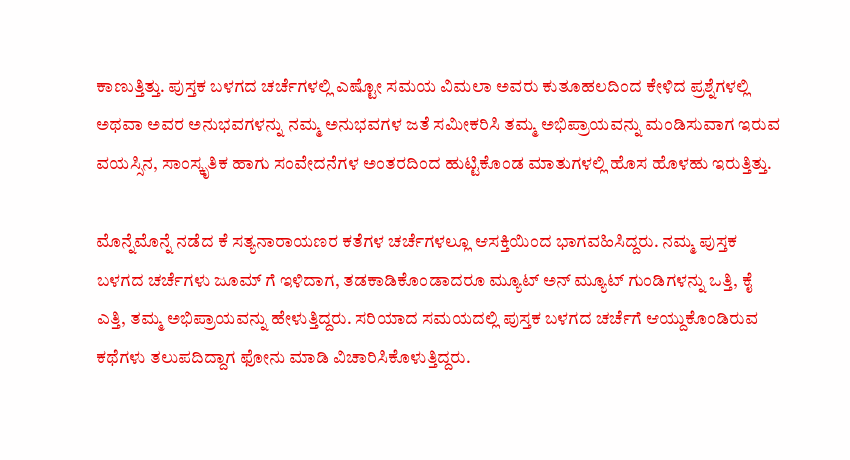ಕಾಣುತ್ತಿತ್ತು. ಪುಸ್ತಕ ಬಳಗದ ಚರ್ಚೆಗಳಲ್ಲಿ ಎಷ್ಟೋ ಸಮಯ ವಿಮಲಾ ಅವರು ಕುತೂಹಲದಿಂದ ಕೇಳಿದ ಪ್ರಶ್ನೆಗಳಲ್ಲಿ ಅಥವಾ ಅವರ ಅನುಭವಗಳನ್ನು ನಮ್ಮ ಅನುಭವಗಳ ಜತೆ ಸಮೀಕರಿಸಿ ತಮ್ಮ ಅಭಿಪ್ರಾಯವನ್ನು ಮಂಡಿಸುವಾಗ ಇರುವ ವಯಸ್ಸಿನ, ಸಾಂಸ್ಕೃತಿಕ ಹಾಗು ಸಂವೇದನೆಗಳ ಅಂತರದಿಂದ ಹುಟ್ಟಿಕೊಂಡ ಮಾತುಗಳಲ್ಲಿ ಹೊಸ ಹೊಳಹು ಇರುತ್ತಿತ್ತು.

ಮೊನ್ನೆಮೊನ್ನೆ ನಡೆದ ಕೆ ಸತ್ಯನಾರಾಯಣರ ಕತೆಗಳ ಚರ್ಚೆಗಳಲ್ಲೂ ಆಸಕ್ತಿಯಿಂದ ಭಾಗವಹಿಸಿದ್ದರು. ನಮ್ಮ ಪುಸ್ತಕ ಬಳಗದ ಚರ್ಚೆಗಳು ಜೂಮ್ ಗೆ ಇಳಿದಾಗ, ತಡಕಾಡಿಕೊಂಡಾದರೂ ಮ್ಯೂಟ್ ಅನ್ ಮ್ಯೂಟ್ ಗುಂಡಿಗಳನ್ನು ಒತ್ತಿ, ಕೈ ಎತ್ತಿ, ತಮ್ಮ ಅಭಿಪ್ರಾಯವನ್ನು ಹೇಳುತ್ತಿದ್ದರು. ಸರಿಯಾದ ಸಮಯದಲ್ಲಿ ಪುಸ್ತಕ ಬಳಗದ ಚರ್ಚೆಗೆ ಆಯ್ದುಕೊಂಡಿರುವ ಕಥೆಗಳು ತಲುಪದಿದ್ದಾಗ ಫೋನು ಮಾಡಿ ವಿಚಾರಿಸಿಕೊಳುತ್ತಿದ್ದರು.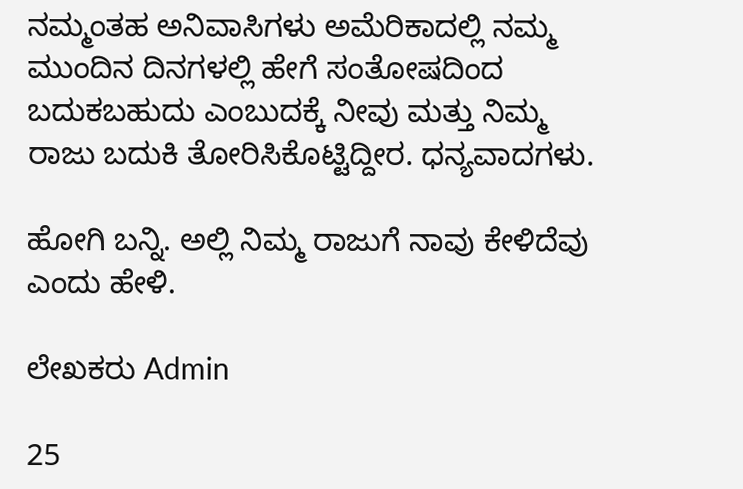ನಮ್ಮಂತಹ ಅನಿವಾಸಿಗಳು ಅಮೆರಿಕಾದಲ್ಲಿ ನಮ್ಮ ಮುಂದಿನ ದಿನಗಳಲ್ಲಿ ಹೇಗೆ ಸಂತೋಷದಿಂದ ಬದುಕಬಹುದು ಎಂಬುದಕ್ಕೆ ನೀವು ಮತ್ತು ನಿಮ್ಮ ರಾಜು ಬದುಕಿ ತೋರಿಸಿಕೊಟ್ಟಿದ್ದೀರ. ಧನ್ಯವಾದಗಳು.

ಹೋಗಿ ಬನ್ನಿ. ಅಲ್ಲಿ ನಿಮ್ಮ ರಾಜುಗೆ ನಾವು ಕೇಳಿದೆವು ಎಂದು ಹೇಳಿ.

ಲೇಖಕರು Admin

25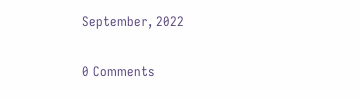September, 2022

0 Comments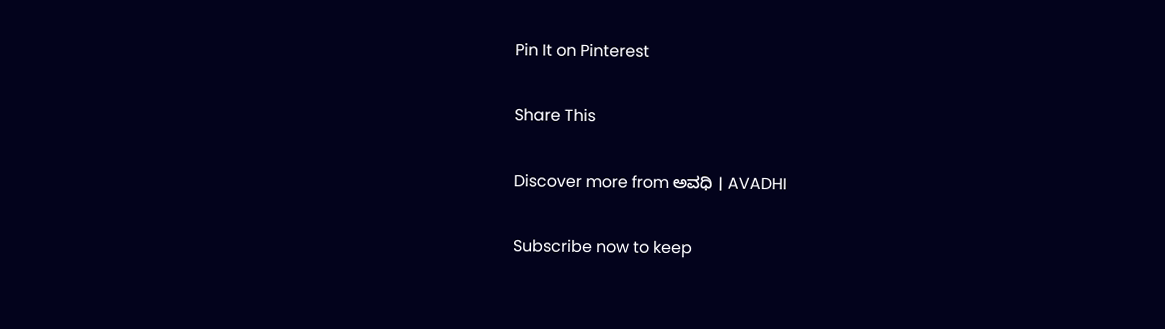Pin It on Pinterest

Share This

Discover more from ಅವಧಿ । AVADHI

Subscribe now to keep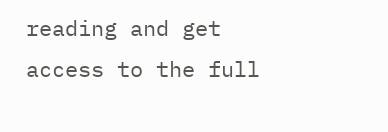reading and get access to the full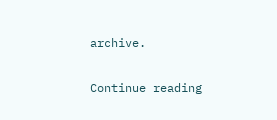archive.

Continue reading